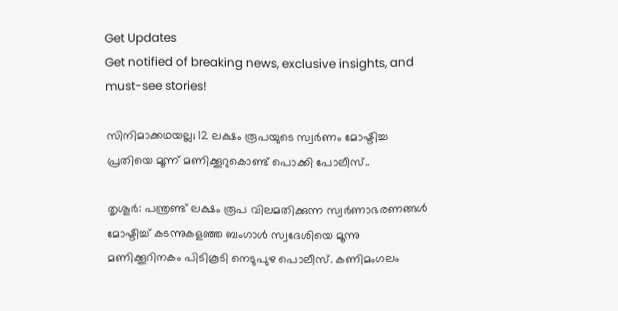Get Updates
Get notified of breaking news, exclusive insights, and must-see stories!

സിനിമാക്കഥയല്ല; 12 ലക്ഷം രൂപയുടെ സ്വര്‍ണം മോഷ്ടിച്ച പ്രതിയെ മൂന്ന് മണിക്കൂറുകൊണ്ട് പൊക്കി പോലീസ്..

തൃശൂര്‍: പന്ത്രണ്ട് ലക്ഷം രൂപ വിലമതിക്കുന്ന സ്വര്‍ണാഭരണങ്ങള്‍ മോഷ്ടിച്ച് കടന്നുകളഞ്ഞ ബംഗാള്‍ സ്വദേശിയെ മൂന്നു മണിക്കൂറിനകം പിടികൂടി നെടുപുഴ പൊലീസ്. കണിമംഗലം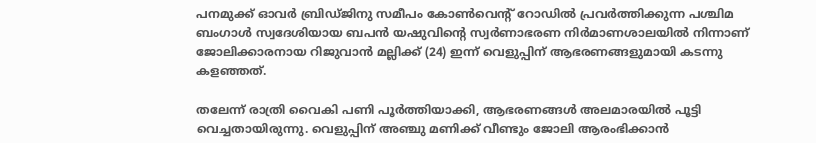പനമുക്ക് ഓവര്‍ ബ്രിഡ്ജിനു സമീപം കോണ്‍വെന്റ് റോഡില്‍ പ്രവര്‍ത്തിക്കുന്ന പശ്ചിമ ബംഗാള്‍ സ്വദേശിയായ ബപന്‍ യഷുവിന്റെ സ്വര്‍ണാഭരണ നിര്‍മാണശാലയില്‍ നിന്നാണ് ജോലിക്കാരനായ റിജുവാന്‍ മല്ലിക്ക് (24) ഇന്ന് വെളുപ്പിന് ആഭരണങ്ങളുമായി കടന്നു കളഞ്ഞത്.

തലേന്ന് രാത്രി വൈകി പണി പൂര്‍ത്തിയാക്കി, ആഭരണങ്ങള്‍ അലമാരയില്‍ പൂട്ടി വെച്ചതായിരുന്നു. വെളുപ്പിന് അഞ്ചു മണിക്ക് വീണ്ടും ജോലി ആരംഭിക്കാന്‍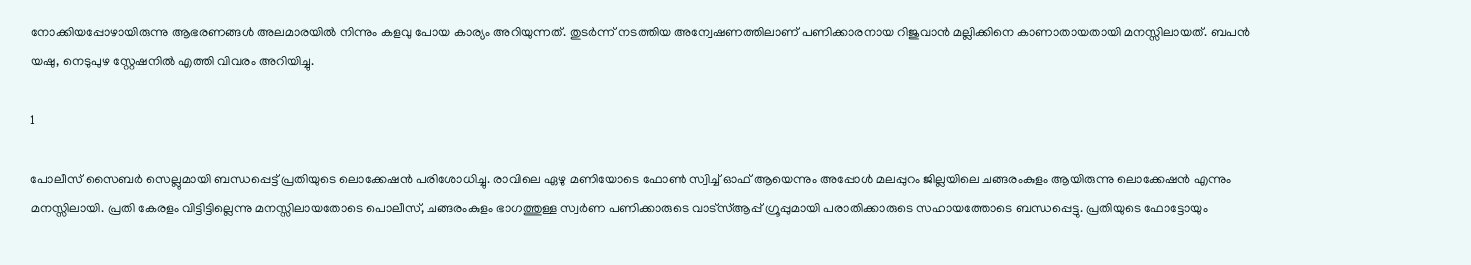നോക്കിയപ്പോഴായിരുന്നു ആഭരണങ്ങള്‍ അലമാരയില്‍ നിന്നും കളവു പോയ കാര്യം അറിയുന്നത്. തുടര്‍ന്ന് നടത്തിയ അന്വേഷണത്തിലാണ് പണിക്കാരനായ റിജുവാന്‍ മല്ലിക്കിനെ കാണാതായതായി മനസ്സിലായത്. ബപന്‍ യഷു, നെടുപുഴ സ്റ്റേഷനില്‍ എത്തി വിവരം അറിയിച്ചു.

1

പോലീസ് സൈബര്‍ സെല്ലുമായി ബന്ധപ്പെട്ട് പ്രതിയുടെ ലൊക്കേഷന്‍ പരിശോധിച്ചു. രാവിലെ ഏഴു മണിയോടെ ഫോണ്‍ സ്വിച്ച് ഓഫ് ആയെന്നും അപ്പോള്‍ മലപ്പുറം ജില്ലയിലെ ചങ്ങരംകുളം ആയിരുന്നു ലൊക്കേഷന്‍ എന്നും മനസ്സിലായി. പ്രതി കേരളം വിട്ടിട്ടില്ലെന്നു മനസ്സിലായതോടെ പൊലീസ്, ചങ്ങരംകുളം ഭാഗത്തുള്ള സ്വര്‍ണ പണിക്കാരുടെ വാട്സ്ആപ്പ് ഗ്രൂപ്പുമായി പരാതിക്കാരുടെ സഹായത്തോടെ ബന്ധപ്പെട്ടു. പ്രതിയുടെ ഫോട്ടോയും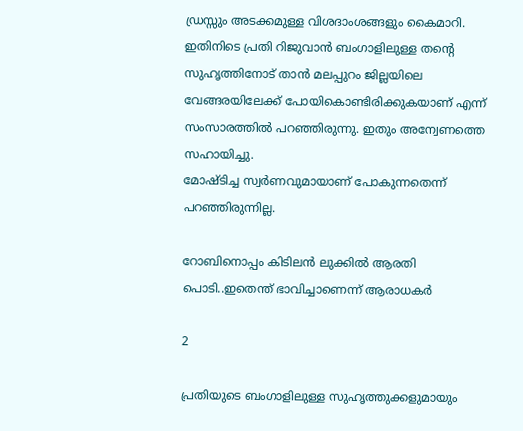ഡ്രസ്സും അടക്കമുള്ള വിശദാംശങ്ങളും കൈമാറി. ഇതിനിടെ പ്രതി റിജുവാന്‍ ബംഗാളിലുള്ള തന്റെ സുഹൃത്തിനോട് താന്‍ മലപ്പുറം ജില്ലയിലെ വേങ്ങരയിലേക്ക് പോയികൊണ്ടിരിക്കുകയാണ് എന്ന് സംസാരത്തില്‍ പറഞ്ഞിരുന്നു. ഇതും അന്വേണത്തെ സഹായിച്ചു.
മോഷ്ടിച്ച സ്വര്‍ണവുമായാണ് പോകുന്നതെന്ന് പറഞ്ഞിരുന്നില്ല.

റോബിനൊപ്പം കിടിലൻ ലുക്കിൽ ആരതി പൊടി..ഇതെന്ത് ഭാവിച്ചാണെന്ന് ആരാധകർ

2

പ്രതിയുടെ ബംഗാളിലുള്ള സുഹൃത്തുക്കളുമായും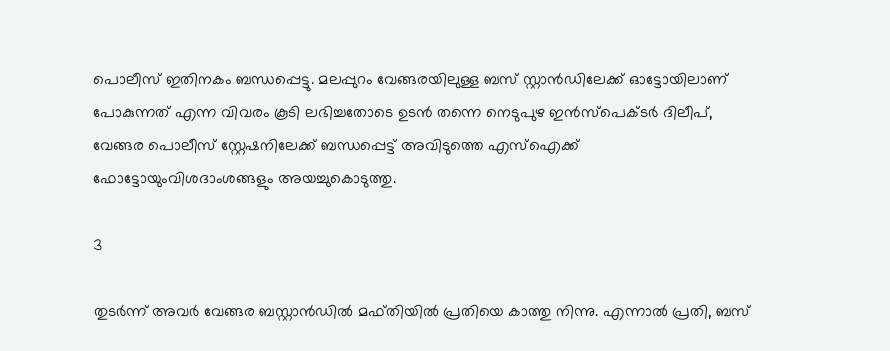പൊലീസ് ഇതിനകം ബന്ധപ്പെട്ടു. മലപ്പുറം വേങ്ങരയിലുള്ള ബസ് സ്റ്റാന്‍ഡിലേക്ക് ഓട്ടോയിലാണ് പോകുന്നത് എന്ന വിവരം കൂടി ലഭിച്ചതോടെ ഉടന്‍ തന്നെ നെടുപുഴ ഇന്‍സ്പെക്ടര്‍ ദിലീപ്, വേങ്ങര പൊലീസ് സ്റ്റേഷനിലേക്ക് ബന്ധപ്പെട്ട് അവിടുത്തെ എസ്ഐക്ക് ഫോട്ടോയുംവിശദാംശങ്ങളും അയച്ചുകൊടുത്തു.

3

തുടര്‍ന്ന് അവര്‍ വേങ്ങര ബസ്റ്റാന്‍ഡില്‍ മഫ്തിയില്‍ പ്രതിയെ കാത്തു നിന്നു. എന്നാല്‍ പ്രതി, ബസ്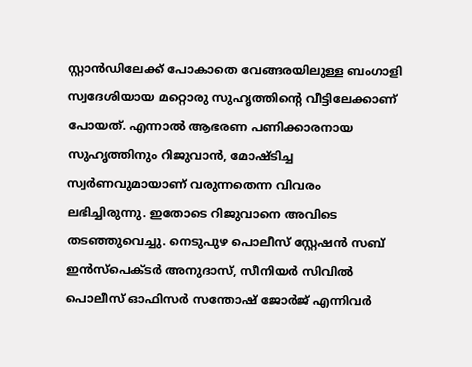സ്റ്റാന്‍ഡിലേക്ക് പോകാതെ വേങ്ങരയിലുള്ള ബംഗാളി സ്വദേശിയായ മറ്റൊരു സുഹൃത്തിന്റെ വീട്ടിലേക്കാണ് പോയത്. എന്നാല്‍ ആഭരണ പണിക്കാരനായ സുഹൃത്തിനും റിജുവാന്‍, മോഷ്ടിച്ച സ്വര്‍ണവുമായാണ് വരുന്നതെന്ന വിവരം ലഭിച്ചിരുന്നു. ഇതോടെ റിജുവാനെ അവിടെ തടഞ്ഞുവെച്ചു. നെടുപുഴ പൊലീസ് സ്റ്റേഷന്‍ സബ് ഇന്‍സ്പെക്ടര്‍ അനുദാസ്, സീനിയര്‍ സിവില്‍ പൊലീസ് ഓഫിസര്‍ സന്തോഷ് ജോര്‍ജ് എന്നിവര്‍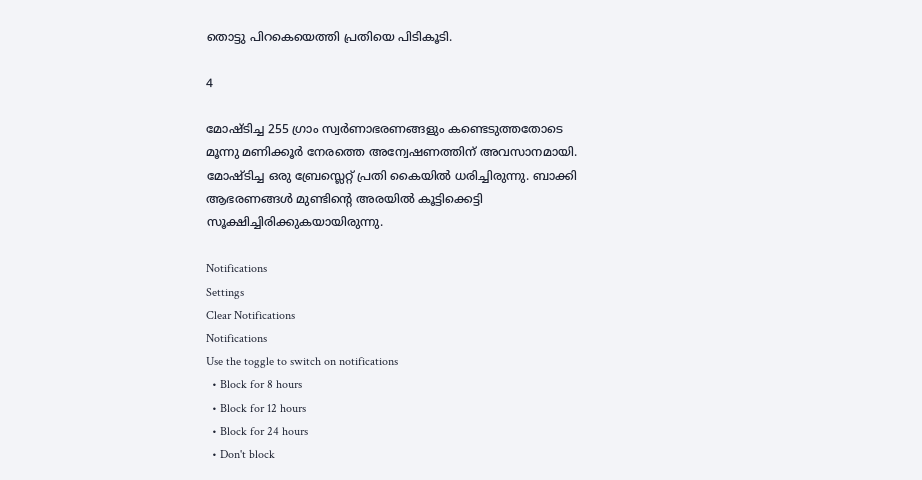തൊട്ടു പിറകെയെത്തി പ്രതിയെ പിടികൂടി.

4

മോഷ്ടിച്ച 255 ഗ്രാം സ്വര്‍ണാഭരണങ്ങളും കണ്ടെടുത്തതോടെ മൂന്നു മണിക്കൂര്‍ നേരത്തെ അന്വേഷണത്തിന് അവസാനമായി. മോഷ്ടിച്ച ഒരു ബ്രേസ്ലെറ്റ് പ്രതി കൈയില്‍ ധരിച്ചിരുന്നു. ബാക്കി ആഭരണങ്ങള്‍ മുണ്ടിന്റെ അരയില്‍ കൂട്ടിക്കെട്ടി സൂക്ഷിച്ചിരിക്കുകയായിരുന്നു.

Notifications
Settings
Clear Notifications
Notifications
Use the toggle to switch on notifications
  • Block for 8 hours
  • Block for 12 hours
  • Block for 24 hours
  • Don't block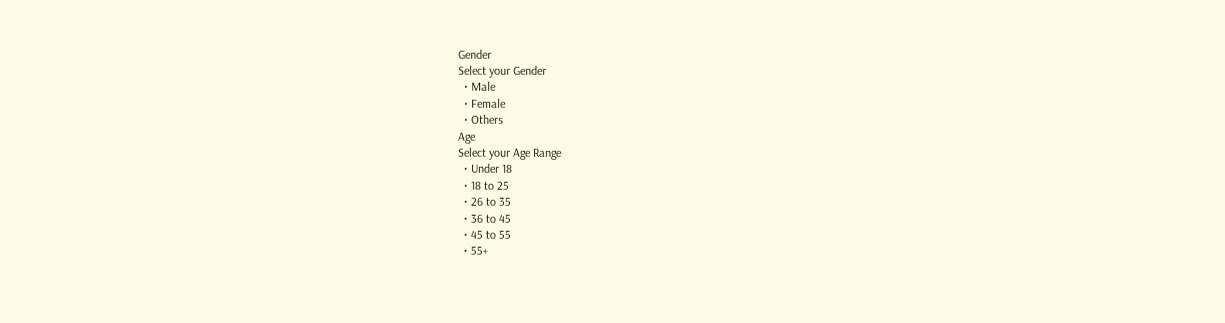Gender
Select your Gender
  • Male
  • Female
  • Others
Age
Select your Age Range
  • Under 18
  • 18 to 25
  • 26 to 35
  • 36 to 45
  • 45 to 55
  • 55+